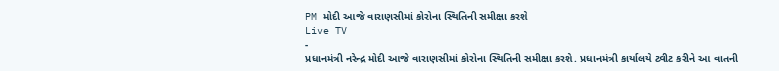PM મોદી આજે વારાણસીમાં કોરોના સ્થિતિની સમીક્ષા કરશે
Live TV
-
પ્રધાનમંત્રી નરેન્દ્ર મોદી આજે વારાણસીમાં કોરોના સ્થિતિની સમીક્ષા કરશે. પ્રધાનમંત્રી કાર્યાલયે ટ્વીટ કરીને આ વાતની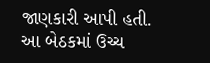જાણકારી આપી હતી. આ બેઠકમાં ઉચ્ચ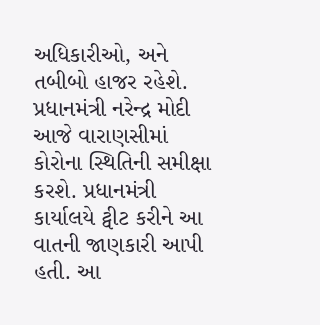અધિકારીઓ, અને તબીબો હાજર રહેશે.
પ્રધાનમંત્રી નરેન્દ્ર મોદી આજે વારાણસીમાં કોરોના સ્થિતિની સમીક્ષા કરશે. પ્રધાનમંત્રી કાર્યાલયે ટ્વીટ કરીને આ વાતની જાણકારી આપી હતી. આ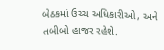બેઠકમાં ઉચ્ચ અધિકારીઓ, અને તબીબો હાજર રહેશે.